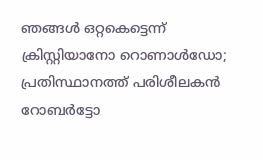ഞങ്ങള്‍ ഒറ്റകെട്ടെന്ന് ക്രിസ്റ്റിയാനോ റൊണാള്‍ഡോ; പ്രതിസ്ഥാനത്ത് പരിശീലകന്‍ റോബര്‍ട്ടോ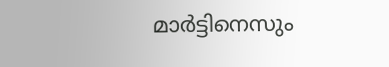മാര്‍ട്ടിനെസും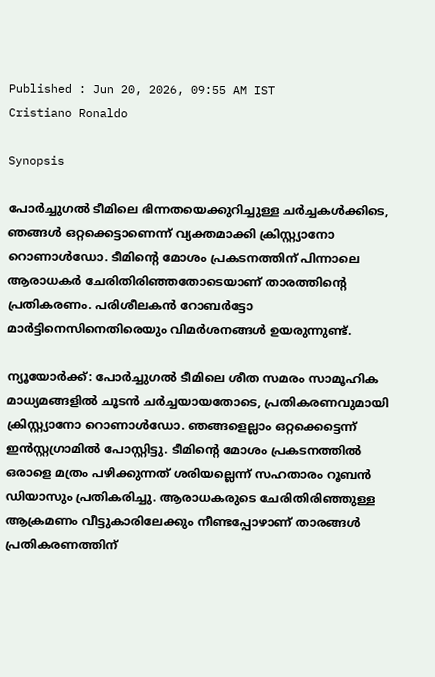Published : Jun 20, 2026, 09:55 AM IST
Cristiano Ronaldo

Synopsis

പോര്‍ച്ചുഗല്‍ ടീമിലെ ഭിന്നതയെക്കുറിച്ചുള്ള ചര്‍ച്ചകള്‍ക്കിടെ, ഞങ്ങള്‍ ഒറ്റക്കെട്ടാണെന്ന് വ്യക്തമാക്കി ക്രിസ്റ്റ്യാനോ റൊണാള്‍ഡോ. ടീമിന്റെ മോശം പ്രകടനത്തിന് പിന്നാലെ ആരാധകര്‍ ചേരിതിരിഞ്ഞതോടെയാണ് താരത്തിന്റെ പ്രതികരണം. പരിശീലകന്‍ റോബര്‍ട്ടോ മാര്‍ട്ടിനെസിനെതിരെയും വിമര്‍ശനങ്ങള്‍ ഉയരുന്നുണ്ട്.

ന്യൂയോര്‍ക്ക്: പോര്‍ച്ചുഗല്‍ ടീമിലെ ശീത സമരം സാമൂഹിക മാധ്യമങ്ങളില്‍ ചൂടന്‍ ചര്‍ച്ചയായതോടെ, പ്രതികരണവുമായി ക്രിസ്റ്റ്യാനോ റൊണാള്‍ഡോ. ഞങ്ങളെല്ലാം ഒറ്റക്കെട്ടെന്ന് ഇന്‍സ്റ്റഗ്രാമില്‍ പോസ്റ്റിട്ടു. ടീമിന്റെ മോശം പ്രകടനത്തില്‍ ഒരാളെ മത്രം പഴിക്കുന്നത് ശരിയല്ലെന്ന് സഹതാരം റൂബന്‍ ഡിയാസും പ്രതികരിച്ചു. ആരാധകരുടെ ചേരിതിരിഞ്ഞുള്ള ആക്രമണം വീട്ടുകാരിലേക്കും നീണ്ടപ്പോഴാണ് താരങ്ങള്‍ പ്രതികരണത്തിന്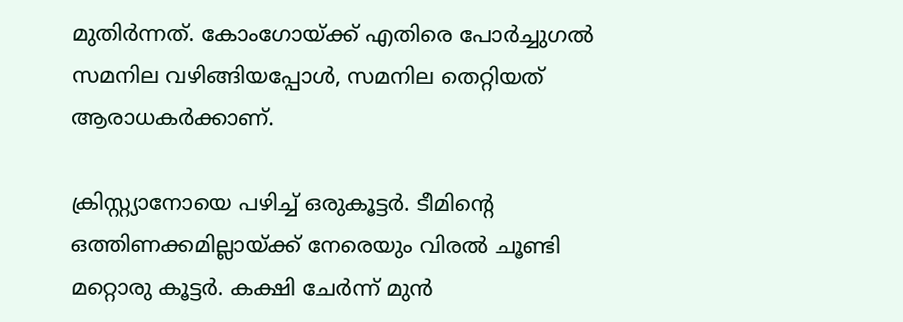മുതിര്‍ന്നത്. കോംഗോയ്ക്ക് എതിരെ പോര്‍ച്ചുഗല്‍ സമനില വഴിങ്ങിയപ്പോള്‍, സമനില തെറ്റിയത് ആരാധകര്‍ക്കാണ്.

ക്രിസ്റ്റ്യാനോയെ പഴിച്ച് ഒരുകൂട്ടര്‍. ടീമിന്റെ ഒത്തിണക്കമില്ലായ്ക്ക് നേരെയും വിരല്‍ ചൂണ്ടി മറ്റൊരു കൂട്ടര്‍. കക്ഷി ചേര്‍ന്ന് മുന്‍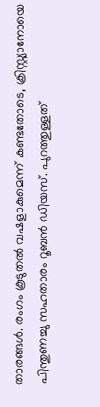താരങ്ങള്‍. രംഗം കൂടുതല്‍ വഷളാകുമെന്ന് കണ്ടതോടെ, ക്രിസ്റ്റ്യാനോയെ പിന്തുണച്ചു സഹതാരം റൂബന്‍ ഡിയസ്. പുറത്തുള്ളത്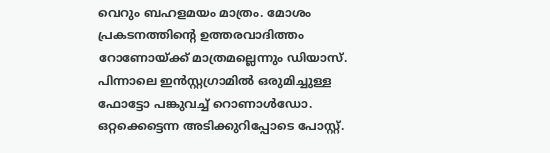വെറും ബഹളമയം മാത്രം. മോശം പ്രകടനത്തിന്റെ ഉത്തരവാദിത്തം റോണോയ്ക്ക് മാത്രമല്ലെന്നും ഡിയാസ്. പിന്നാലെ ഇന്‍സ്റ്റഗ്രാമില്‍ ഒരുമിച്ചുള്ള ഫോട്ടോ പങ്കുവച്ച് റൊണാള്‍ഡോ. ഒറ്റക്കെട്ടെന്ന അടിക്കുറിപ്പോടെ പോസ്റ്റ്.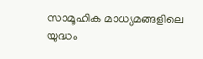സാമൂഹിക മാധ്യമങ്ങളിലെ യുദ്ധം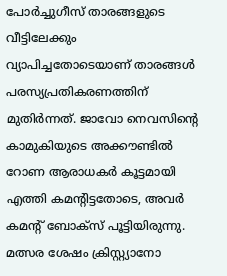പോര്‍ച്ചുഗീസ് താരങ്ങളുടെ വീട്ടിലേക്കും വ്യാപിച്ചതോടെയാണ് താരങ്ങള്‍ പരസ്യപ്രതികരണത്തിന് മുതിര്‍ന്നത്. ജാവോ നെവസിന്റെ കാമുകിയുടെ അക്കൗണ്ടില്‍ റോണ ആരാധകര്‍ കൂട്ടമായി എത്തി കമന്റിട്ടതോടെ, അവര്‍ കമന്റ് ബോക്‌സ് പൂട്ടിയിരുന്നു. മത്സര ശേഷം ക്രിസ്റ്റ്യാനോ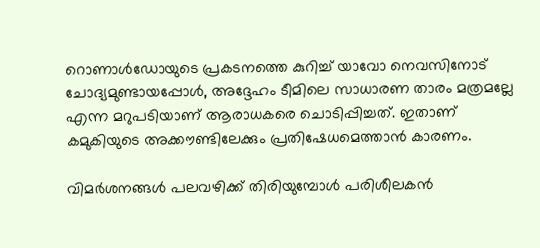റൊണാള്‍ഡോയുടെ പ്രകടനത്തെ കുറിച്ച് യാവോ നെവസിനോട് ചോദ്യമുണ്ടായപ്പോള്‍, അദ്ദേഹം ടീമിലെ സാധാരണ താരം മത്രമല്ലേ എന്ന മറുപടിയാണ് ആരാധകരെ ചൊടിപ്പിച്ചത്. ഇതാണ് കമുകിയുടെ അക്കൗണ്ടിലേക്കും പ്രതിഷേധമെത്താന്‍ കാരണം.

വിമര്‍ശനങ്ങള്‍ പലവഴിക്ക് തിരിയുമ്പോള്‍ പരിശീലകന്‍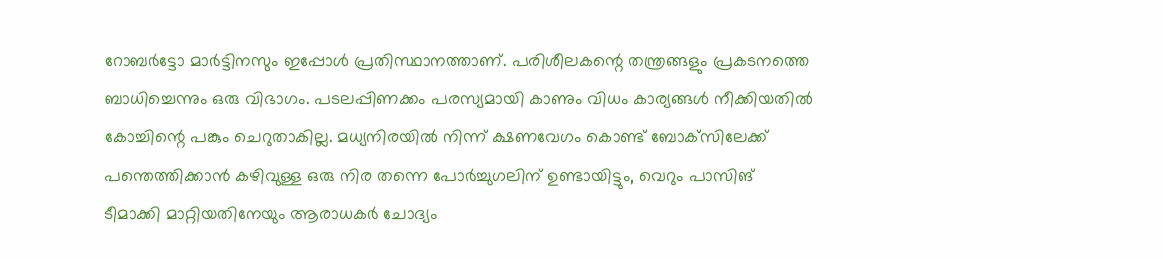റോബര്‍ട്ടോ മാര്‍ട്ടിനസും ഇപ്പോള്‍ പ്രതിസ്ഥാനത്താണ്. പരിശീലകന്റെ തന്ത്രങ്ങളും പ്രകടനത്തെ ബാധിച്ചെന്നും ഒരു വിഭാഗം. പടലപ്പിണക്കം പരസ്യമായി കാണും വിധം കാര്യങ്ങള്‍ നീക്കിയതില്‍ കോച്ചിന്റെ പങ്കും ചെറുതാകില്ല. മധ്യനിരയില്‍ നിന്ന് ക്ഷണവേഗം കൊണ്ട് ബോക്‌സിലേക്ക് പന്തെത്തിക്കാന്‍ കഴിവുള്ള ഒരു നിര തന്നെ പോര്‍ച്ചുഗലിന് ഉണ്ടായിട്ടും, വെറും പാസിങ് ടീമാക്കി മാറ്റിയതിനേയും ആരാധകര്‍ ചോദ്യം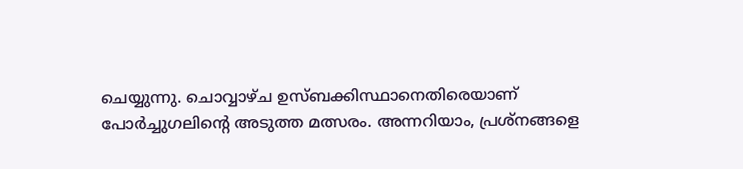ചെയ്യുന്നു. ചൊവ്വാഴ്ച ഉസ്ബക്കിസ്ഥാനെതിരെയാണ് പോര്‍ച്ചുഗലിന്റെ അടുത്ത മത്സരം. അന്നറിയാം, പ്രശ്‌നങ്ങളെ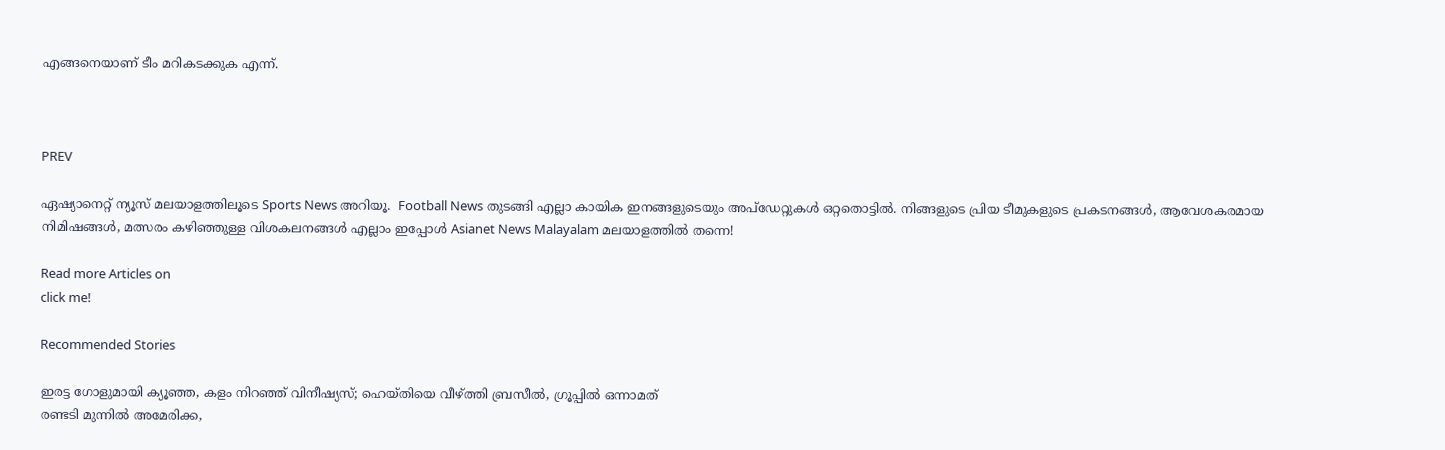എങ്ങനെയാണ് ടീം മറികടക്കുക എന്ന്.



PREV

ഏഷ്യാനെറ്റ് ന്യൂസ് മലയാളത്തിലൂടെ Sports News അറിയൂ.  Football News തുടങ്ങി എല്ലാ കായിക ഇനങ്ങളുടെയും അപ്‌ഡേറ്റുകൾ ഒറ്റതൊട്ടിൽ. നിങ്ങളുടെ പ്രിയ ടീമുകളുടെ പ്രകടനങ്ങൾ, ആവേശകരമായ നിമിഷങ്ങൾ, മത്സരം കഴിഞ്ഞുള്ള വിശകലനങ്ങൾ എല്ലാം ഇപ്പോൾ Asianet News Malayalam മലയാളത്തിൽ തന്നെ!

Read more Articles on
click me!

Recommended Stories

ഇരട്ട ഗോളുമായി ക്യൂഞ്ഞ, കളം നിറഞ്ഞ് വിനീഷ്യസ്; ഹെയ്തിയെ വീഴ്ത്തി ബ്രസീല്‍, ഗ്രൂപ്പില്‍ ഒന്നാമത്
രണ്ടടി മുന്നിൽ അമേരിക്ക,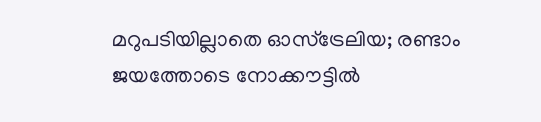മറുപടിയില്ലാതെ ഓസ്ട്രേലിയ; രണ്ടാം ജയത്തോടെ നോക്കൗട്ടിൽ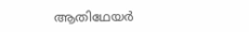ആതിഥേയർ